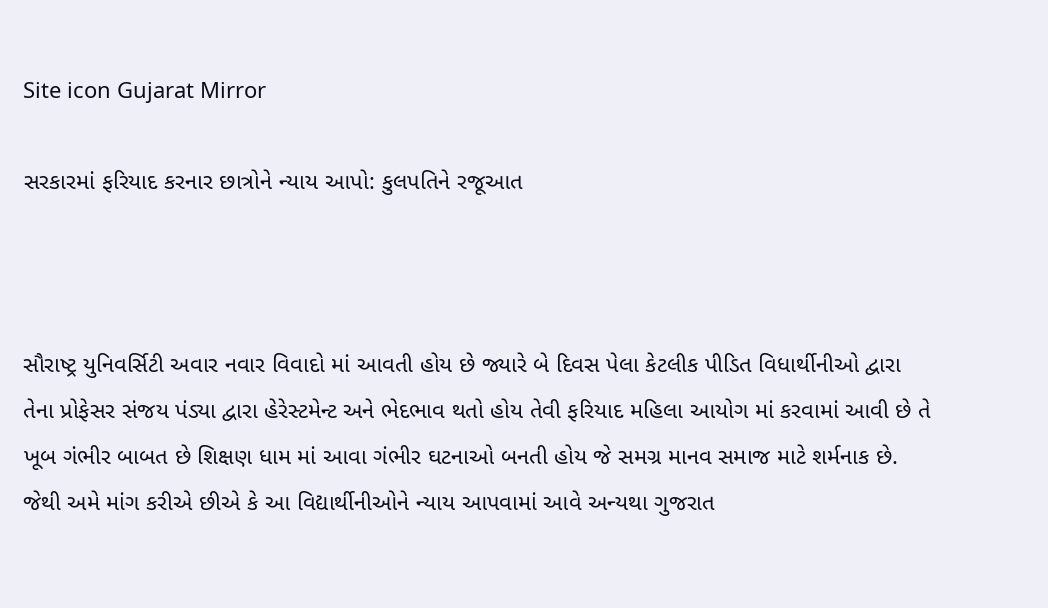Site icon Gujarat Mirror

સરકારમાં ફરિયાદ કરનાર છાત્રોને ન્યાય આપો: કુલપતિને રજૂઆત



સૌરાષ્ટ્ર યુનિવર્સિટી અવાર નવાર વિવાદો માં આવતી હોય છે જ્યારે બે દિવસ પેલા કેટલીક પીડિત વિધાર્થીનીઓ દ્વારા તેના પ્રોફેસર સંજય પંડ્યા દ્વારા હેરેસ્ટમેન્ટ અને ભેદભાવ થતો હોય તેવી ફરિયાદ મહિલા આયોગ માં કરવામાં આવી છે તે ખૂબ ગંભીર બાબત છે શિક્ષણ ધામ માં આવા ગંભીર ઘટનાઓ બનતી હોય જે સમગ્ર માનવ સમાજ માટે શર્મનાક છે. જેથી અમે માંગ કરીએ છીએ કે આ વિદ્યાર્થીનીઓને ન્યાય આપવામાં આવે અન્યથા ગુજરાત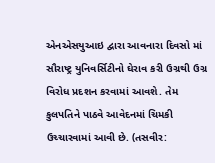એનએસયુઆઇ દ્વારા આવનારા દિવસો માં સૌરાષ્ટ્ર યુનિવર્સિટીનો ઘેરાવ કરી ઉગ્રથી ઉગ્ર વિરોધ પ્રદશન કરવામાં આવશે. તેમ કુલપતિને પાઠવે આવેદનમાં ચિમકી ઉચ્ચારવામાં આવી છે. (તસવીર: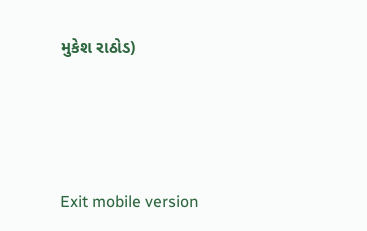મુકેશ રાઠોડ)





Exit mobile version